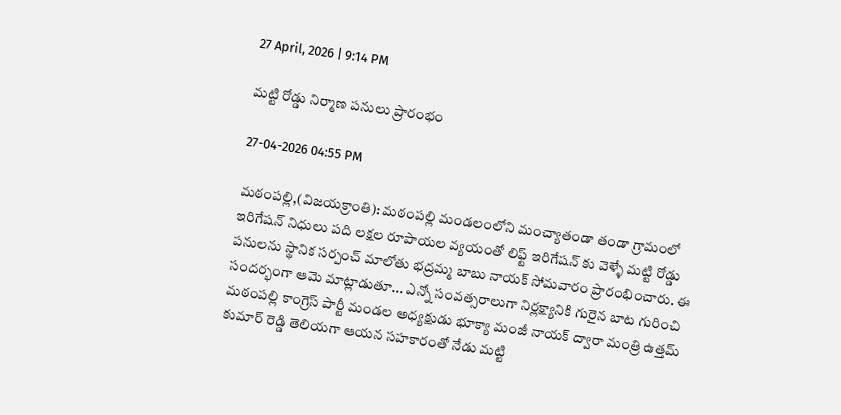27 April, 2026 | 9:14 PM

మట్టి రోడ్డు నిర్మాణ పనులు ప్రారంభం

27-04-2026 04:55 PM

మఠంపల్లి,(విజయక్రాంతి): మఠంపల్లి మండలంలోని మంచ్యాతండా తండా గ్రామంలో ఇరిగేషన్ నిధులు పది లక్షల రూపాయల వ్యయంతో లిఫ్ట్ ఇరిగేషన్ కు వెళ్ళే మట్టి రోడ్డు పనులను స్థానిక సర్పంచ్ మాలోతు భద్రమ్మ బాబు నాయక్ సోమవారం ప్రారంభించారు. ఈ సందర్భంగా ఆమె మాట్లాడుతూ... ఎన్నో సంవత్సరాలుగా నిర్లక్ష్యానికి గురైన బాట గురించి మఠంపల్లి కాంగ్రెస్ పార్టీ మండల అధ్యక్షుడు భూక్యా మంజీ నాయక్ ద్వారా మంత్రి ఉత్తమ్ కుమార్ రెడ్డి తెలియగా ఆయన సహకారంతో నేడు మట్టి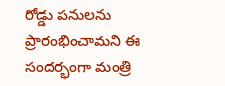రోడ్డు పనులను ప్రారంభించామని ఈ సందర్భంగా మంత్రి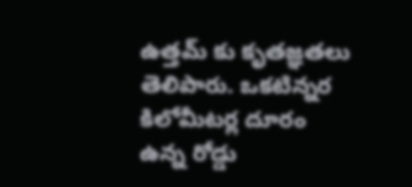ఉత్తమ్ కు కృతజ్ఞతలు తెలిపారు. ఒకటిన్నర కిలోమీటర్ల దూరం ఉన్న రోడ్డు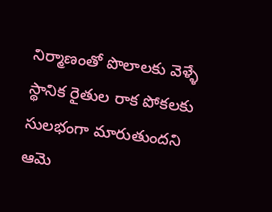నిర్మాణంతో పొలాలకు వెళ్ళే స్థానిక రైతుల రాక పోకలకు సులభంగా మారుతుందని ఆమె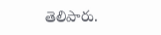తెలిపారు.